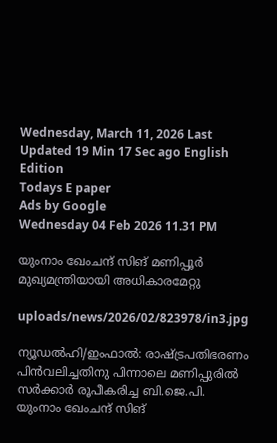Wednesday, March 11, 2026 Last Updated 19 Min 17 Sec ago English Edition
Todays E paper
Ads by Google
Wednesday 04 Feb 2026 11.31 PM

യുംനാം ഖേംചന്ദ്‌ സിങ്‌ മണിപ്പൂര്‍ മുഖ്യമന്ത്രിയായി അധികാരമേറ്റു

uploads/news/2026/02/823978/in3.jpg

ന്യൂഡല്‍ഹി/ഇംഫാല്‍: രാഷ്‌ട്രപതിഭരണം പിന്‍വലിച്ചതിനു പിന്നാലെ മണിപ്പുരില്‍ സര്‍ക്കാര്‍ രൂപീകരിച്ച ബി.ജെ.പി. യുംനാം ഖേംചന്ദ്‌ സിങ്‌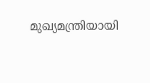മുഖ്യമന്ത്രിയായി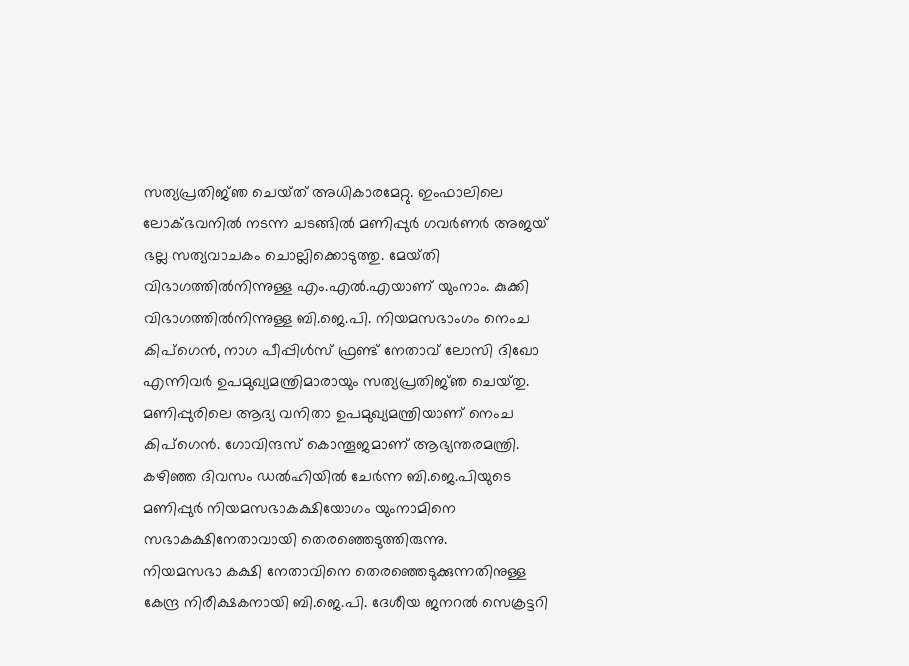സത്യപ്രതിജ്‌ഞ ചെയ്‌ത്‌ അധികാരമേറ്റു. ഇംഫാലിലെ ലോക്‌ഭവനില്‍ നടന്ന ചടങ്ങില്‍ മണിപ്പുര്‍ ഗവര്‍ണര്‍ അജയ്‌ ഭല്ല സത്യവാചകം ചൊല്ലിക്കൊടുത്തു. മേയ്‌തി വിഭാഗത്തില്‍നിന്നുള്ള എം.എല്‍.എയാണ്‌ യുംനാം. കുക്കി വിഭാഗത്തില്‍നിന്നുള്ള ബി.ജെ.പി. നിയമസഭാംഗം നെംച കിപ്‌ഗെന്‍, നാഗ പീപ്പിള്‍സ്‌ ഫ്രണ്ട്‌ നേതാവ്‌ ലോസി ദിഖോ എന്നിവര്‍ ഉപമുഖ്യമന്ത്രിമാരായും സത്യപ്രതിജ്‌ഞ ചെയ്‌തു. മണിപ്പുരിലെ ആദ്യ വനിതാ ഉപമുഖ്യമന്ത്രിയാണ്‌ നെംച കിപ്‌ഗെന്‍. ഗോവിന്ദസ്‌ കൊന്തൂജമാണ്‌ ആഭ്യന്തരമന്ത്രി.
കഴിഞ്ഞ ദിവസം ഡല്‍ഹിയില്‍ ചേര്‍ന്ന ബി.ജെ.പിയുടെ മണിപ്പുര്‍ നിയമസഭാകക്ഷിയോഗം യുംനാമിനെ സഭാകക്ഷിനേതാവായി തെരഞ്ഞെടുത്തിരുന്നു.
നിയമസഭാ കക്ഷി നേതാവിനെ തെരഞ്ഞെടുക്കുന്നതിനുള്ള കേന്ദ്ര നിരീക്ഷകനായി ബി.ജെ.പി. ദേശീയ ജനറല്‍ സെക്രട്ടറി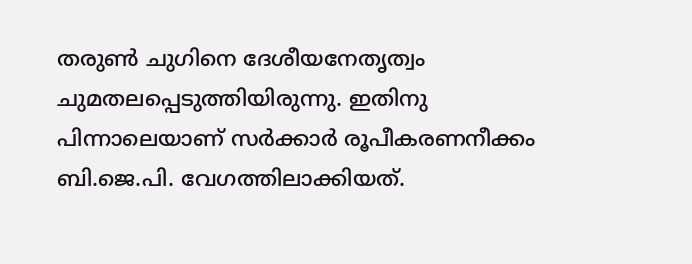തരുണ്‍ ചുഗിനെ ദേശീയനേതൃത്വം ചുമതലപ്പെടുത്തിയിരുന്നു. ഇതിനു പിന്നാലെയാണ്‌ സര്‍ക്കാര്‍ രൂപീകരണനീക്കം ബി.ജെ.പി. വേഗത്തിലാക്കിയത്‌.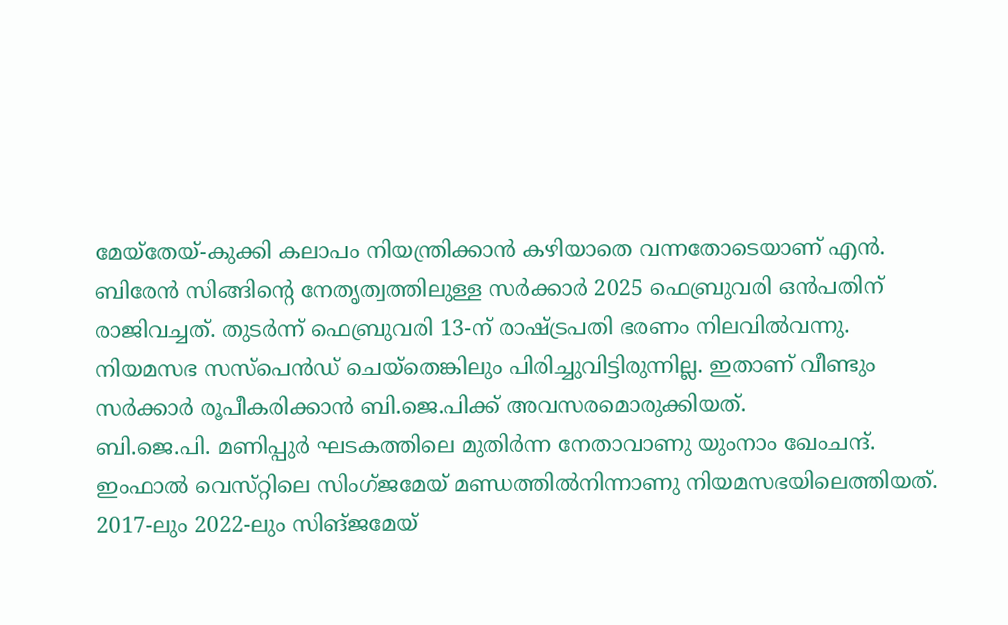മേയ്‌തേയ്‌-കുക്കി കലാപം നിയന്ത്രിക്കാന്‍ കഴിയാതെ വന്നതോടെയാണ്‌ എന്‍. ബിരേന്‍ സിങ്ങിന്റെ നേതൃത്വത്തിലുള്ള സര്‍ക്കാര്‍ 2025 ഫെബ്രുവരി ഒന്‍പതിന്‌ രാജിവച്ചത്‌. തുടര്‍ന്ന്‌ ഫെബ്രുവരി 13-ന്‌ രാഷ്‌ട്രപതി ഭരണം നിലവില്‍വന്നു. നിയമസഭ സസ്‌പെന്‍ഡ്‌ ചെയ്‌തെങ്കിലും പിരിച്ചുവിട്ടിരുന്നില്ല. ഇതാണ്‌ വീണ്ടും സര്‍ക്കാര്‍ രൂപീകരിക്കാന്‍ ബി.ജെ.പിക്ക്‌ അവസരമൊരുക്കിയത്‌.
ബി.ജെ.പി. മണിപ്പുര്‍ ഘടകത്തിലെ മുതിര്‍ന്ന നേതാവാണു യുംനാം ഖേംചന്ദ്‌. ഇംഫാല്‍ വെസ്‌റ്റിലെ സിംഗ്‌ജമേയ്‌ മണ്ഡത്തില്‍നിന്നാണു നിയമസഭയിലെത്തിയത്‌.
2017-ലും 2022-ലും സിങ്‌ജമേയ്‌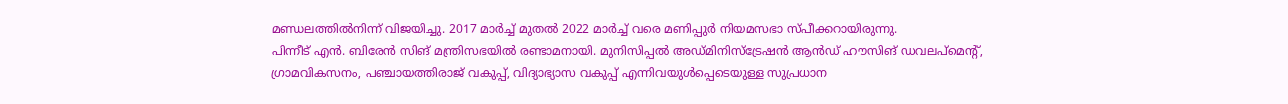മണ്ഡലത്തില്‍നിന്ന്‌ വിജയിച്ചു. 2017 മാര്‍ച്ച്‌ മുതല്‍ 2022 മാര്‍ച്ച്‌ വരെ മണിപ്പുര്‍ നിയമസഭാ സ്‌പീക്കറായിരുന്നു.
പിന്നീട്‌ എന്‍. ബിരേന്‍ സിങ്‌ മന്ത്രിസഭയില്‍ രണ്ടാമനായി. മുനിസിപ്പല്‍ അഡ്‌മിനിസ്‌ട്രേഷന്‍ ആന്‍ഡ്‌ ഹൗസിങ്‌ ഡവലപ്‌മെന്റ്‌, ഗ്രാമവികസനം, പഞ്ചായത്തിരാജ്‌ വകുപ്പ്‌, വിദ്യാഭ്യാസ വകുപ്പ്‌ എന്നിവയുള്‍പ്പെടെയുള്ള സുപ്രധാന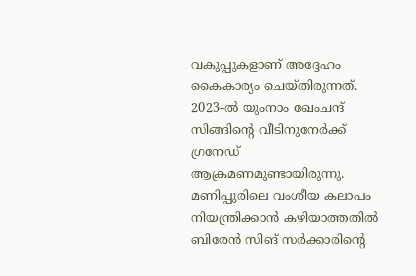വകുപ്പുകളാണ്‌ അദ്ദേഹം കൈകാര്യം ചെയ്‌തിരുന്നത്‌.
2023-ല്‍ യുംനാം ഖേംചന്ദ്‌ സിങ്ങിന്റെ വീടിനുനേര്‍ക്ക്‌ ഗ്രനേഡ്‌ ആക്രമണമുണ്ടായിരുന്നു. മണിപ്പുരിലെ വംശീയ കലാപം നിയന്ത്രിക്കാന്‍ കഴിയാത്തതില്‍ ബിരേന്‍ സിങ്‌ സര്‍ക്കാരിന്റെ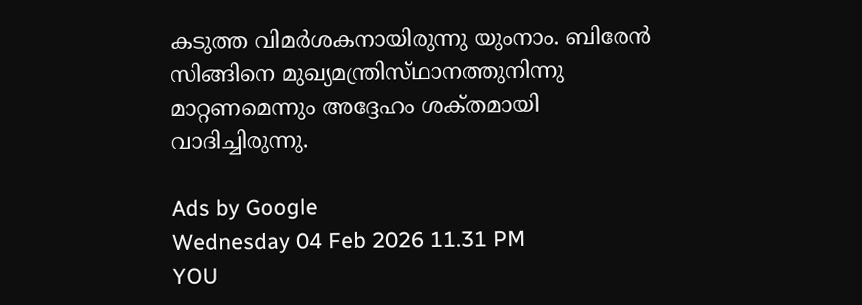കടുത്ത വിമര്‍ശകനായിരുന്നു യുംനാം. ബിരേന്‍ സിങ്ങിനെ മുഖ്യമന്ത്രിസ്‌ഥാനത്തുനിന്നു മാറ്റണമെന്നും അദ്ദേഹം ശക്‌തമായി വാദിച്ചിരുന്നു.

Ads by Google
Wednesday 04 Feb 2026 11.31 PM
YOU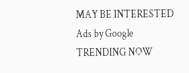MAY BE INTERESTED
Ads by Google
TRENDING NOW